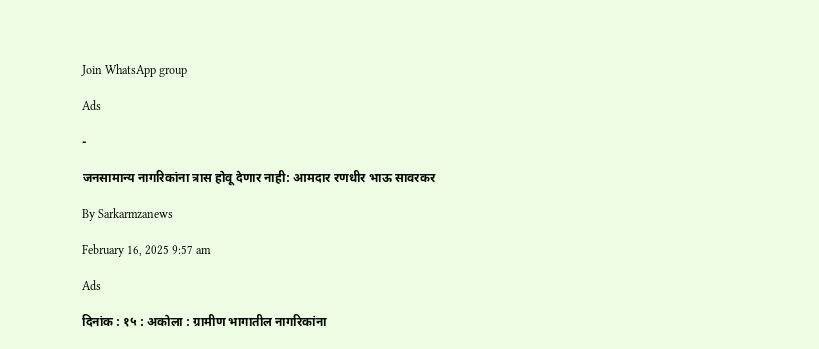Join WhatsApp group

Ads

-

जनसामान्य नागरिकांना त्रास होवू देणार नाही: आमदार रणधीर भाऊ सावरकर

By Sarkarmzanews

February 16, 2025 9:57 am

Ads

दिनांक : १५ : अकोला : ग्रामीण भागातील नागरिकांना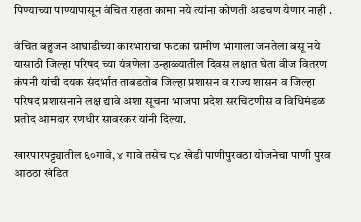पिण्याच्या पाण्यापासून वंचित राहता कामा नये त्यांना कोणती अडचण येणार नाही .

वंचित बहुजन आघाडीच्या कारभाराचा फटका ग्रामीण भागाला जनतेला बसू नये यासाठी जिल्हा परिषद च्या यंत्रणेला उन्हाळ्यातील दिवस लक्षात घेता वीज वितरण कंपनी यांची दयक संदर्भात ताबडतोब जिल्हा प्रशासन व राज्य शासन व जिल्हा परिषद प्रशासनाने लक्ष द्यावे अशा सूचना भाजपा प्रदेश सरचिटणीस व विधिमंडळ प्रतोद आमदार रणधीर सावरकर यांनी दिल्या.

खारपारपट्ट्यातील ६०गावे, ४ गावे तसेच ८४ खेडी पाणीपुरवठा योजनेचा पाणी पुरव आठठा खंडित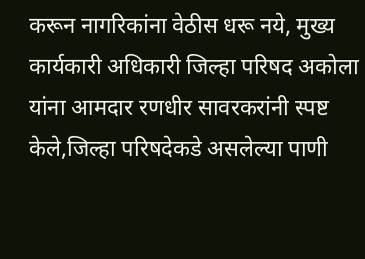करून नागरिकांना वेठीस धरू नये, मुख्य कार्यकारी अधिकारी जिल्हा परिषद अकोला यांना आमदार रणधीर सावरकरांनी स्पष्ट केले,जिल्हा परिषदेकडे असलेल्या पाणी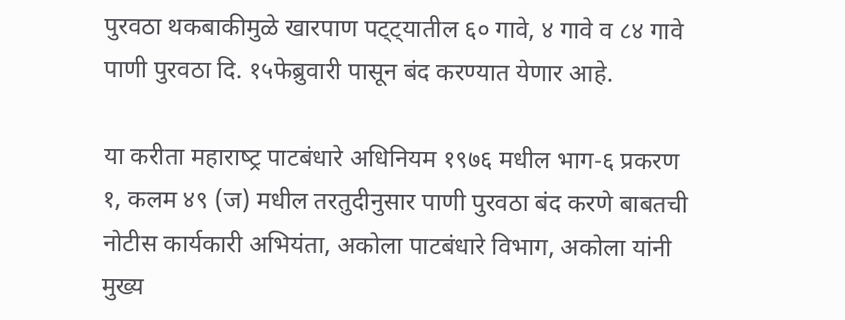पुरवठा थकबाकीमुळे खारपाण पट्ट्यातील ६० गावे, ४ गावे व ८४ गावे पाणी पुरवठा दि. १५फेब्रुवारी पासून बंद करण्यात येणार आहे.

या करीता महाराष्‍ट्र पाटबंधारे अधिनियम १९७६ मधील भाग-६ प्रकरण १, कलम ४९ (ज) मधील तरतुदीनुसार पाणी पुरवठा बंद करणे बाबतची नोटीस कार्यकारी अभियंता, अकोला पाटबंधारे विभाग, अकोला यांनी मुख्य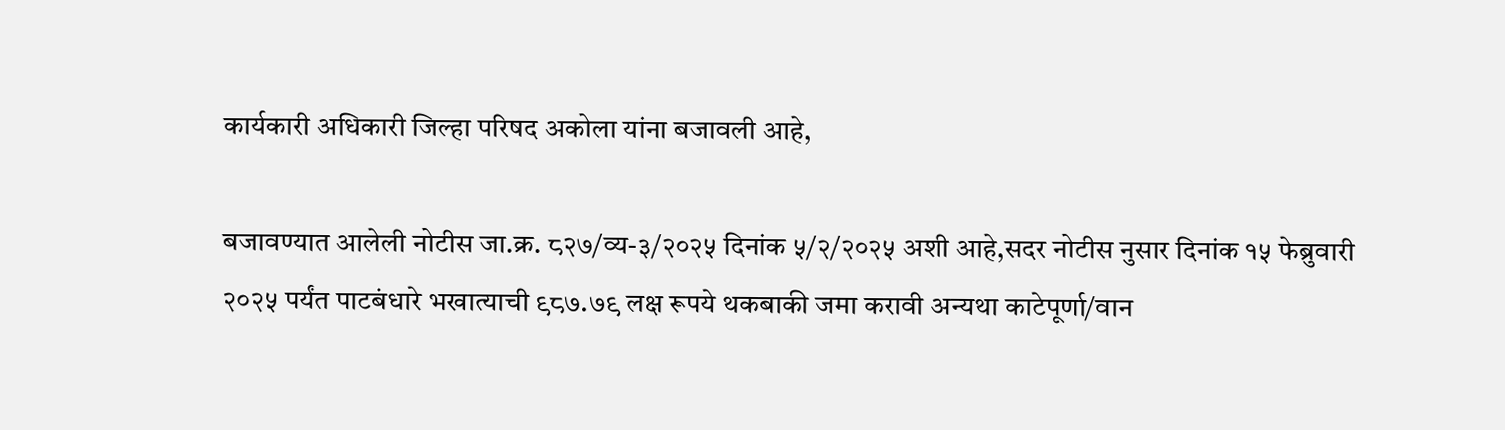कार्यकारी अधिकारी जिल्हा परिषद अकोला यांना बजावली आहे,

बजावण्‍यात आलेली नोटीस जा.क्र. ८२७/व्‍य-३/२०२५ दिनांक ५/२/२०२५ अशी आहे,सदर नोटीस नुसार दिनांक १५ फेब्रुवारी २०२५ पर्यंत पाटबंधारे भखात्‍याची ९८७.७९ लक्ष रूपये थकबाकी जमा करावी अन्‍यथा काटेपूर्णा/वान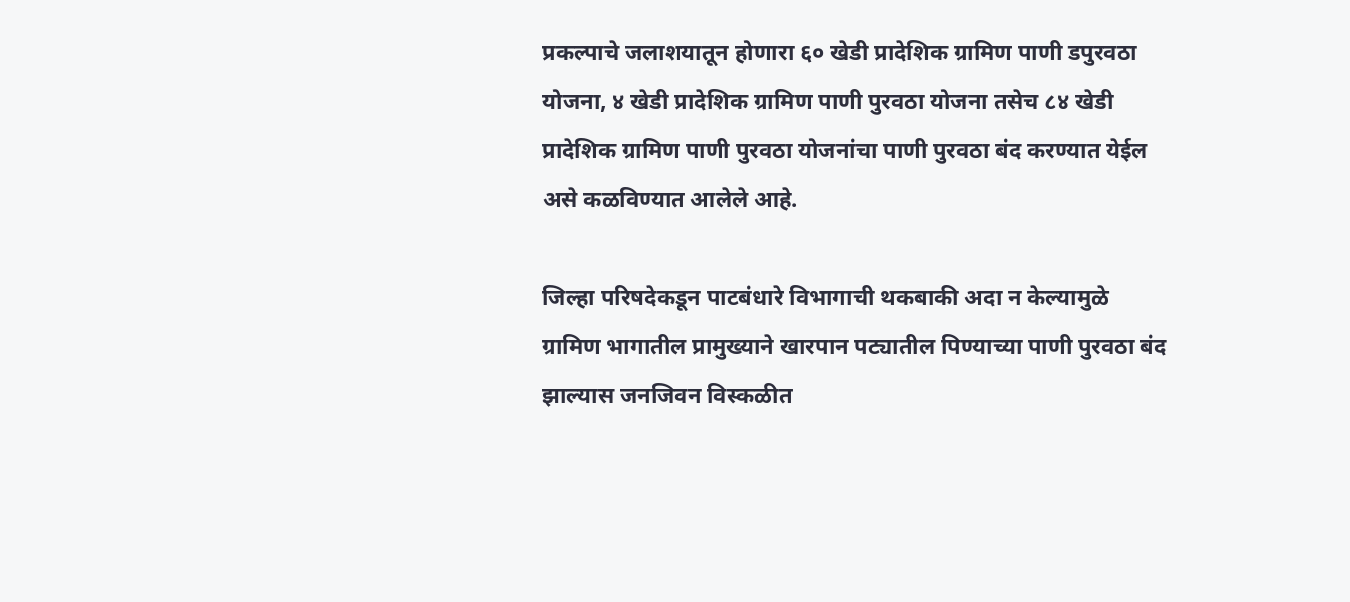प्रकल्‍पाचे जलाशयातून होणारा ६० खेडी प्रादेशिक ग्रामिण पाणी डपुरवठा योजना, ४ खेडी प्रादेशिक ग्रामिण पाणी पुरवठा योजना तसेच ८४ खेडी प्रादेशिक ग्रामिण पाणी पुरवठा योजनांचा पाणी पुरवठा बंद करण्‍यात येईल असे कळविण्‍यात आलेले आहे.

जिल्‍हा परिषदेकडून पाटबंधारे विभागाची थकबाकी अदा न केल्‍यामुळे ग्रामिण भागातील प्रामुख्‍याने खारपान पट्यातील पिण्‍याच्‍या पाणी पुरवठा बंद झाल्‍यास जनजिवन विस्‍कळीत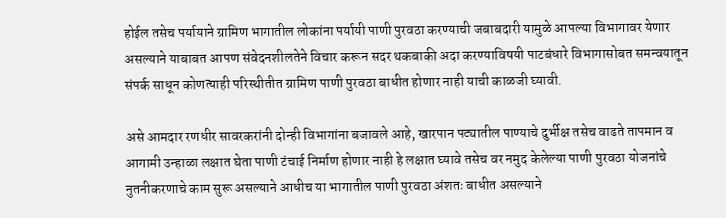होईल तसेच पर्यायाने ग्रामिण भागातील लोकांना पर्यायी पाणी पुरवठा करण्‍याची जबाबदारी यामुळे आपल्‍या विभागावर येणार असल्‍याने याबाबत आपण संवेदनशीलतेने विचार करून सदर थकबाकी अदा करण्‍याविषयी पाटबंधारे विभागासोबत समन्‍वयातून संपर्क साधून कोणत्‍याही परिस्‍थीतीत ग्रामिण पाणी पुरवठा बाधीत होणार नाही याची काळजी घ्‍यावी.

असे आमदार रणधीर सावरकरांनी दोन्ही विभागांना बजावले आहे, खारपान पट्यातील पाण्‍याचे दुर्भीक्ष तसेच वाढते तापमान व आगामी उन्‍हाळा लक्षात घेता पाणी टंचाई निर्माण होणार नाही हे लक्षात घ्‍यावे तसेच वर नमुद केलेल्‍या पाणी पुरवठा योजनांचे नुतनीकरणाचे काम सुरू असल्‍याने आधीच या भागातील पाणी पुरवठा अंशतः बाधीत असल्‍याने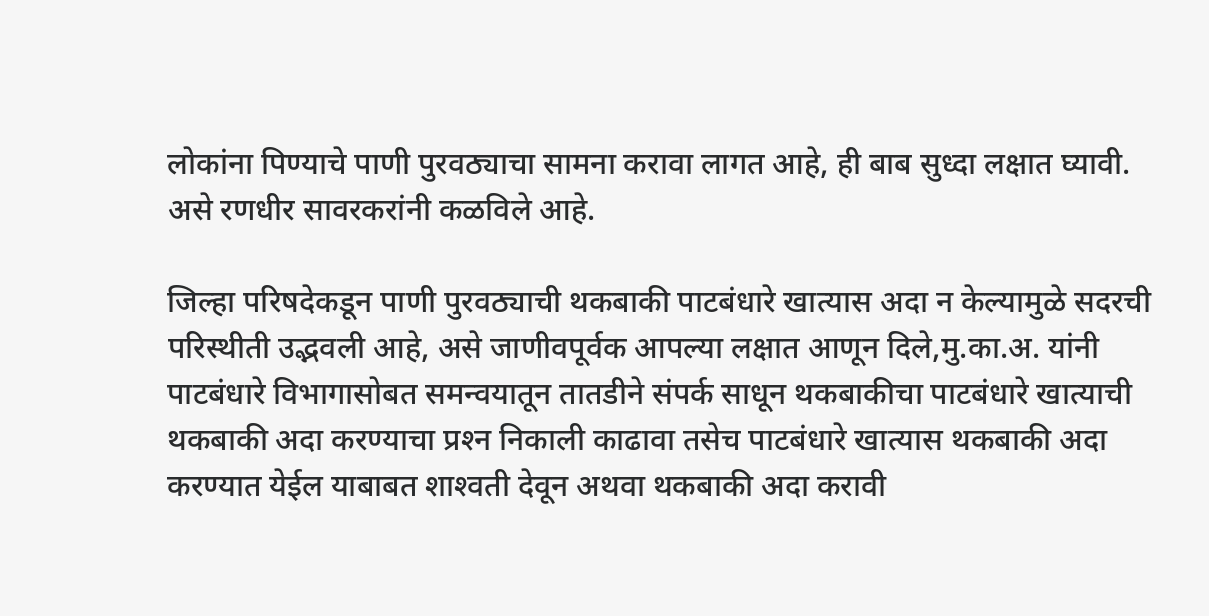लोकांना पिण्‍याचे पाणी पुरवठ्याचा सामना करावा लागत आहे, ही बाब सुध्‍दा लक्षात घ्‍यावी. असे रणधीर सावरकरांनी कळविले आहे.

जिल्‍हा परिषदेकडून पाणी पुरवठ्याची थकबाकी पाटबंधारे खात्‍यास अदा न केल्‍यामुळे सदरची परिस्‍थीती उद्भवली आहे, असे जाणीवपूर्वक आपल्‍या लक्षात आणून दिले,मु.का.अ. यांनी पाटबंधारे विभागासोबत समन्‍वयातून तातडीने संपर्क साधून थकबाकीचा पाटबंधारे खात्‍याची थकबाकी अदा करण्‍याचा प्रश्‍न निकाली काढावा तसेच पाटबंधारे खात्‍यास थकबाकी अदा करण्‍यात येईल याबाबत शाश्‍वती देवून अथवा थकबाकी अदा करावी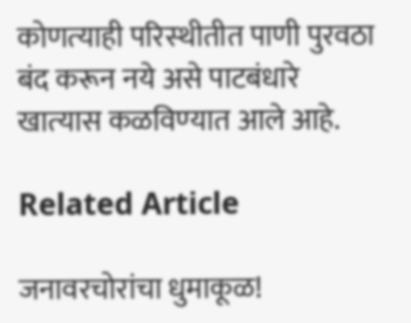कोणत्‍याही परिस्‍थीतीत पाणी पुरवठा बंद करून नये असे पाटबंधारे खात्‍यास कळविण्‍यात आले आहे.

Related Article

जनावरचोरांचा धुमाकूळ!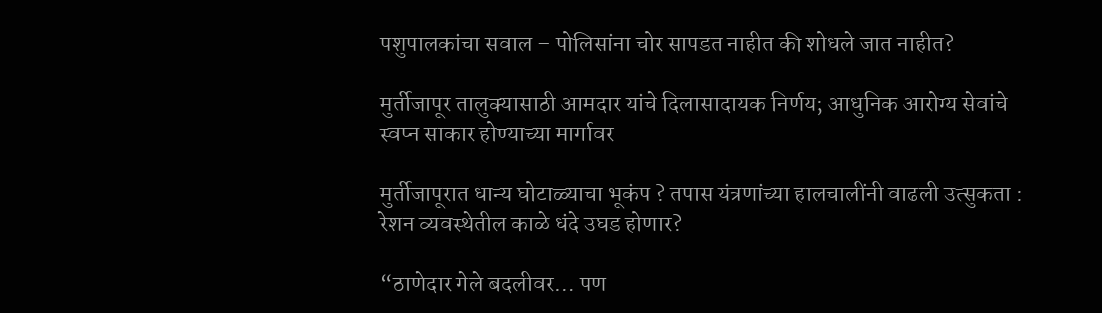पशुपालकांचा सवाल – पोलिसांना चोर सापडत नाहीत की शोधले जात नाहीत?

मुर्तीजापूर तालुक्यासाठी आमदार यांचे दिलासादायक निर्णय; आधुनिक आरोग्य सेवांचे स्वप्न साकार होण्याच्या मार्गावर

मुर्तीजापूरात धान्य घोटाळ्याचा भूकंप ? तपास यंत्रणांच्या हालचालींनी वाढली उत्सुकता : रेशन व्यवस्थेतील काळे धंदे उघड होणार?

“ठाणेदार गेले बदलीवर… पण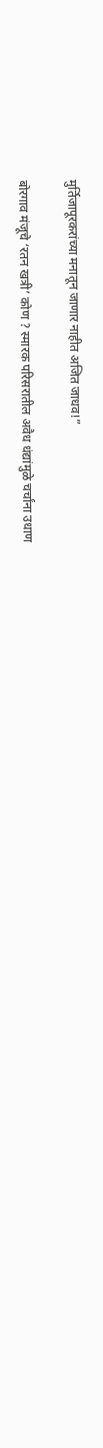मुर्तिजापूरकरांच्या मनातून जाणार नाहीत अजित जाधव!”

बोरगाव मंजूचे ‘रतन खत्री’ कोण ? स्मारक परिसरातील अवैध धंद्यांमुळे चर्चांना उधाण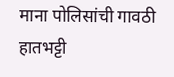माना पोलिसांची गावठी हातभट्टी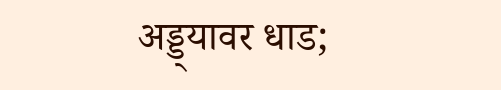अड्ड्यावर धाड;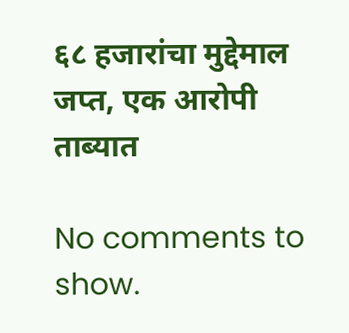६८ हजारांचा मुद्देमाल जप्त, एक आरोपी ताब्यात

No comments to show.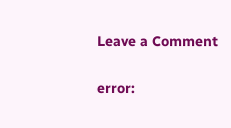Leave a Comment

error: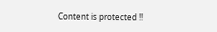Content is protected !!